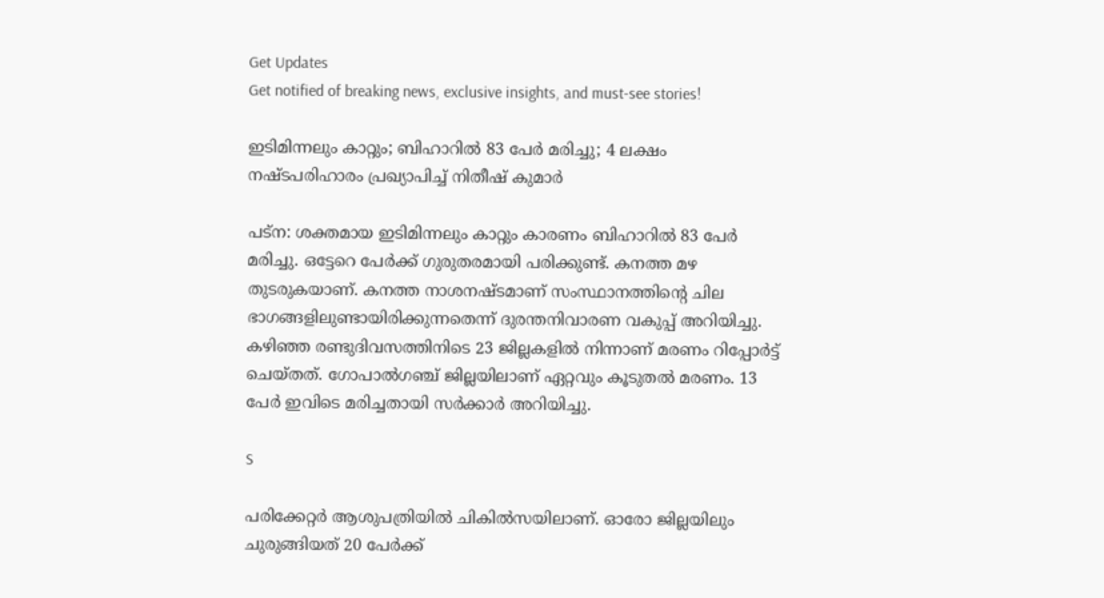Get Updates
Get notified of breaking news, exclusive insights, and must-see stories!

ഇടിമിന്നലും കാറ്റും; ബിഹാറില്‍ 83 പേര്‍ മരിച്ചു; 4 ലക്ഷം നഷ്ടപരിഹാരം പ്രഖ്യാപിച്ച് നിതീഷ് കുമാര്‍

പട്‌ന: ശക്തമായ ഇടിമിന്നലും കാറ്റും കാരണം ബിഹാറില്‍ 83 പേര്‍ മരിച്ചു. ഒട്ടേറെ പേര്‍ക്ക് ഗുരുതരമായി പരിക്കുണ്ട്. കനത്ത മഴ തുടരുകയാണ്. കനത്ത നാശനഷ്ടമാണ് സംസ്ഥാനത്തിന്റെ ചില ഭാഗങ്ങളിലുണ്ടായിരിക്കുന്നതെന്ന് ദുരന്തനിവാരണ വകുപ്പ് അറിയിച്ചു. കഴിഞ്ഞ രണ്ടുദിവസത്തിനിടെ 23 ജില്ലകളില്‍ നിന്നാണ് മരണം റിപ്പോര്‍ട്ട് ചെയ്തത്. ഗോപാല്‍ഗഞ്ച് ജില്ലയിലാണ് ഏറ്റവും കൂടുതല്‍ മരണം. 13 പേര്‍ ഇവിടെ മരിച്ചതായി സര്‍ക്കാര്‍ അറിയിച്ചു.

S

പരിക്കേറ്റര്‍ ആശുപത്രിയില്‍ ചികില്‍സയിലാണ്. ഓരോ ജില്ലയിലും ചുരുങ്ങിയത് 20 പേര്‍ക്ക്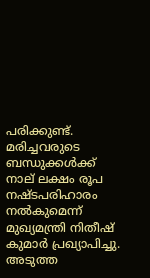പരിക്കുണ്ട്. മരിച്ചവരുടെ ബന്ധുക്കള്‍ക്ക് നാല് ലക്ഷം രൂപ നഷ്ടപരിഹാരം നല്‍കുമെന്ന് മുഖ്യമന്ത്രി നിതീഷ് കുമാര്‍ പ്രഖ്യാപിച്ചു. അടുത്ത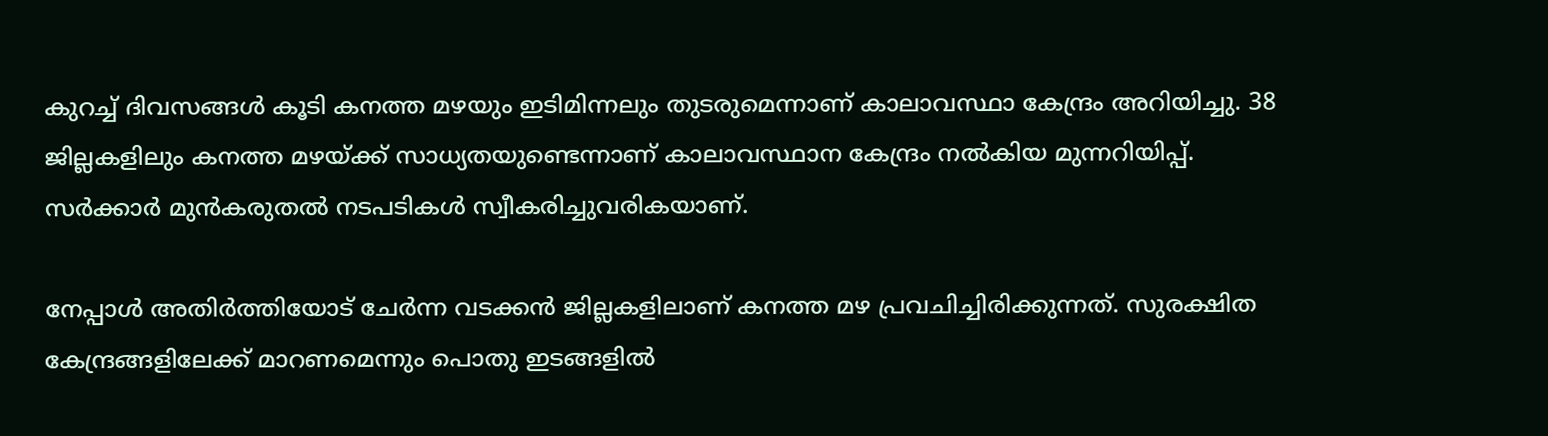കുറച്ച് ദിവസങ്ങള്‍ കൂടി കനത്ത മഴയും ഇടിമിന്നലും തുടരുമെന്നാണ് കാലാവസ്ഥാ കേന്ദ്രം അറിയിച്ചു. 38 ജില്ലകളിലും കനത്ത മഴയ്ക്ക് സാധ്യതയുണ്ടെന്നാണ് കാലാവസ്ഥാന കേന്ദ്രം നല്‍കിയ മുന്നറിയിപ്പ്. സര്‍ക്കാര്‍ മുന്‍കരുതല്‍ നടപടികള്‍ സ്വീകരിച്ചുവരികയാണ്.

നേപ്പാള്‍ അതിര്‍ത്തിയോട് ചേര്‍ന്ന വടക്കന്‍ ജില്ലകളിലാണ് കനത്ത മഴ പ്രവചിച്ചിരിക്കുന്നത്. സുരക്ഷിത കേന്ദ്രങ്ങളിലേക്ക് മാറണമെന്നും പൊതു ഇടങ്ങളില്‍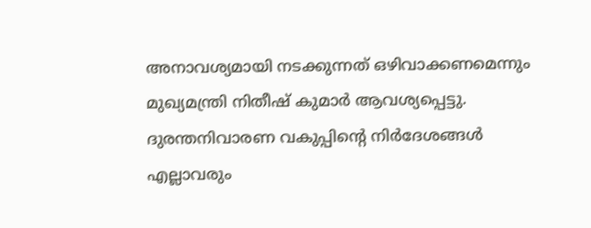അനാവശ്യമായി നടക്കുന്നത് ഒഴിവാക്കണമെന്നും മുഖ്യമന്ത്രി നിതീഷ് കുമാര്‍ ആവശ്യപ്പെട്ടു. ദുരന്തനിവാരണ വകുപ്പിന്റെ നിര്‍ദേശങ്ങള്‍ എല്ലാവരും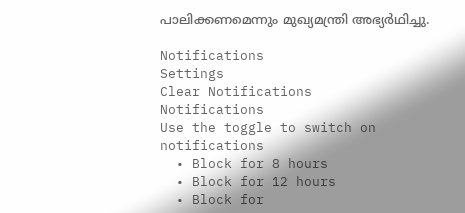പാലിക്കണമെന്നും മുഖ്യമന്ത്രി അഭ്യര്‍ഥിച്ചു.

Notifications
Settings
Clear Notifications
Notifications
Use the toggle to switch on notifications
  • Block for 8 hours
  • Block for 12 hours
  • Block for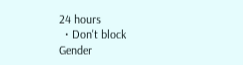24 hours
  • Don't block
Gender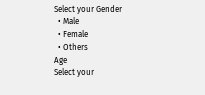Select your Gender
  • Male
  • Female
  • Others
Age
Select your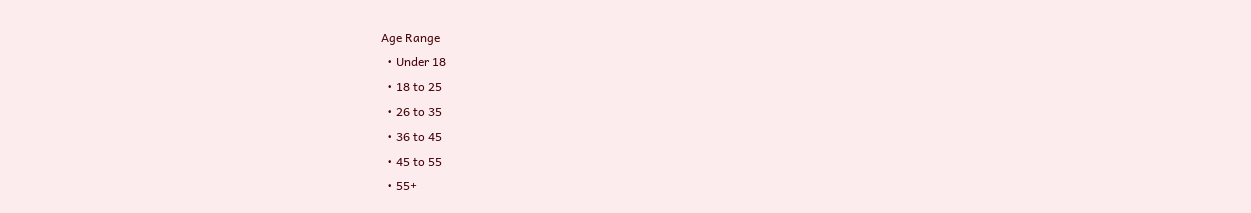Age Range
  • Under 18
  • 18 to 25
  • 26 to 35
  • 36 to 45
  • 45 to 55
  • 55+